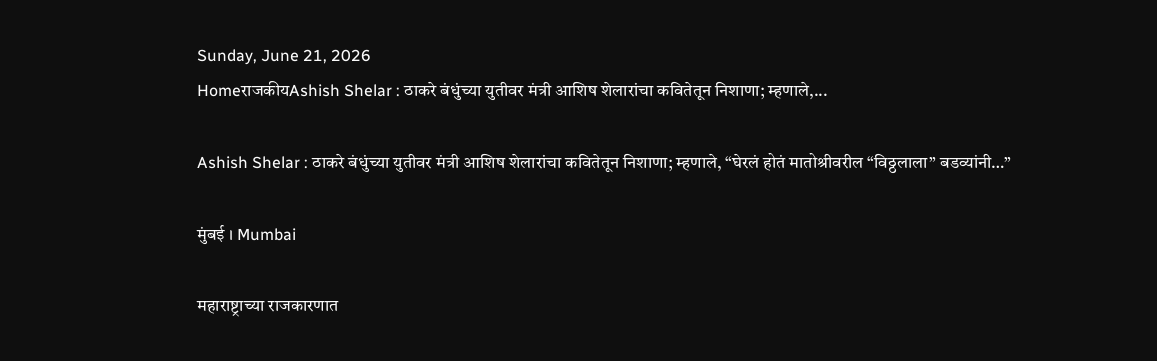Sunday, June 21, 2026
HomeराजकीयAshish Shelar : ठाकरे बंधुंच्या युतीवर मंत्री आशिष शेलारांचा कवितेतून निशाणा; म्हणाले,...

Ashish Shelar : ठाकरे बंधुंच्या युतीवर मंत्री आशिष शेलारांचा कवितेतून निशाणा; म्हणाले, “घेरलं होतं मातोश्रीवरील “विठ्ठलाला” बडव्यांनी…”

मुंबई । Mumbai

महाराष्ट्राच्या राजकारणात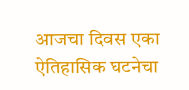आजचा दिवस एका ऐतिहासिक घटनेचा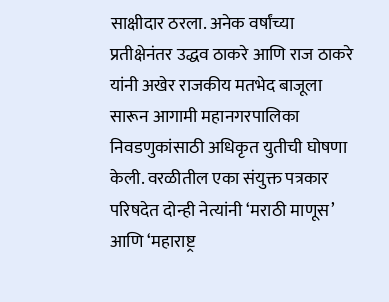साक्षीदार ठरला. अनेक वर्षांच्या प्रतीक्षेनंतर उद्धव ठाकरे आणि राज ठाकरे यांनी अखेर राजकीय मतभेद बाजूला सारून आगामी महानगरपालिका निवडणुकांसाठी अधिकृत युतीची घोषणा केली. वरळीतील एका संयुक्त पत्रकार परिषदेत दोन्ही नेत्यांनी ‘मराठी माणूस’ आणि ‘महाराष्ट्र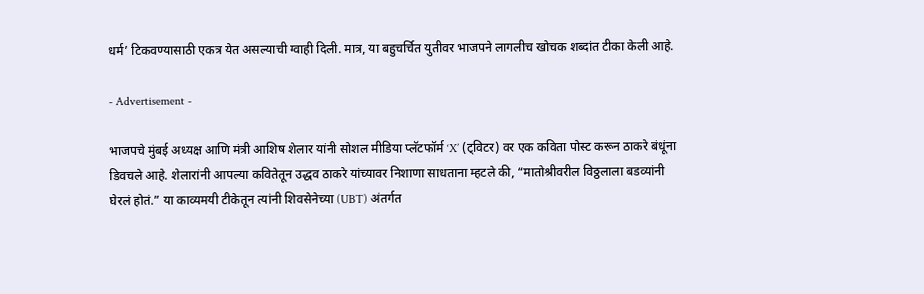धर्म’ टिकवण्यासाठी एकत्र येत असल्याची ग्वाही दिली. मात्र, या बहुचर्चित युतीवर भाजपने लागलीच खोचक शब्दांत टीका केली आहे.

- Advertisement -

भाजपचे मुंबई अध्यक्ष आणि मंत्री आशिष शेलार यांनी सोशल मीडिया प्लॅटफॉर्म ‘X’ (ट्विटर) वर एक कविता पोस्ट करून ठाकरे बंधूंना डिवचले आहे. शेलारांनी आपल्या कवितेतून उद्धव ठाकरे यांच्यावर निशाणा साधताना म्हटले की, “मातोश्रीवरील विठ्ठलाला बडव्यांनी घेरलं होतं.” या काव्यमयी टीकेतून त्यांनी शिवसेनेच्या (UBT) अंतर्गत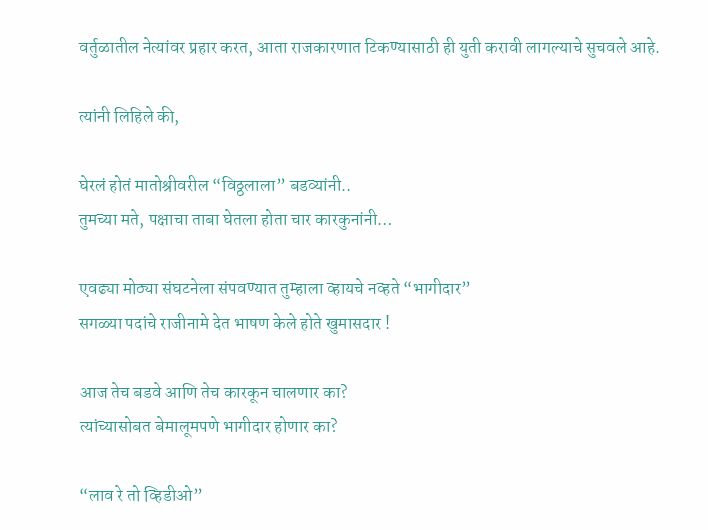वर्तुळातील नेत्यांवर प्रहार करत, आता राजकारणात टिकण्यासाठी ही युती करावी लागल्याचे सुचवले आहे.

त्यांनी लिहिले की,

घेरलं होतं मातोश्रीवरील “विठ्ठलाला” बडव्यांनी..
तुमच्या मते, पक्षाचा ताबा घेतला होता चार कारकुनांनी…

एवढ्या मोठ्या संघटनेला संपवण्यात तुम्हाला व्हायचे नव्हते “भागीदार”
सगळ्या पदांचे राजीनामे देत भाषण केले होते खुमासदार !

आज तेच बडवे आणि तेच कारकून चालणार का?
त्यांच्यासोबत बेमालूमपणे भागीदार होणार का?

“लाव रे तो व्हिडीओ”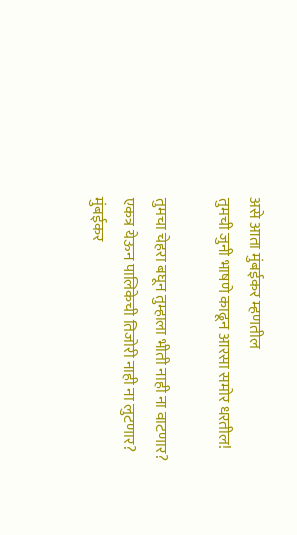असे आता मुंबईकर म्हणतील
तुमची जुनी भाषणे काढून आरसा समोर धरतील!

तुमचा चेहरा बघून तुम्हाला भीती नाही ना वाटणार?
एकत्र येऊन पालिकेची तिजोरी नाही ना लुटणार?
मुंबईकर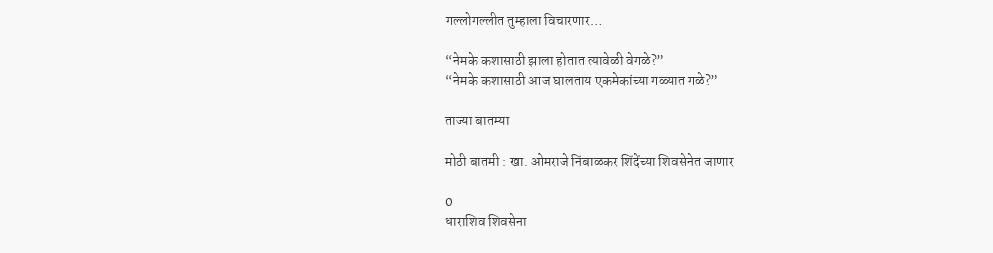गल्लोगल्लीत तुम्हाला विचारणार…

“नेमके कशासाठी झाला होतात त्यावेळी वेगळे?”
“नेमके कशासाठी आज घालताय एकमेकांच्या गळ्यात गळे?”

ताज्या बातम्या

मोठी बातमी : खा. ओमराजे निंबाळकर शिंदेंच्या शिवसेनेत जाणार

0
धाराशिव शिवसेना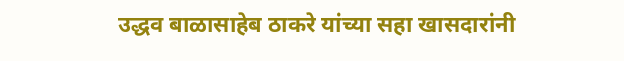उद्धव बाळासाहेब ठाकरे यांच्या सहा खासदारांनी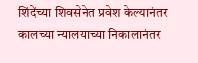शिंदेंच्या शिवसेनेत प्रवेश केल्यानंतर कालच्या न्यालयाच्या निकालानंतर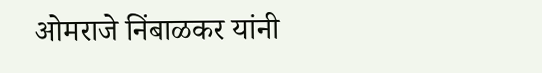ओमराजे निंबाळकर यांनी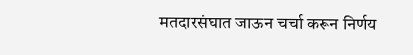मतदारसंघात जाऊन चर्चा करून निर्णय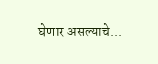घेणार असल्याचे...